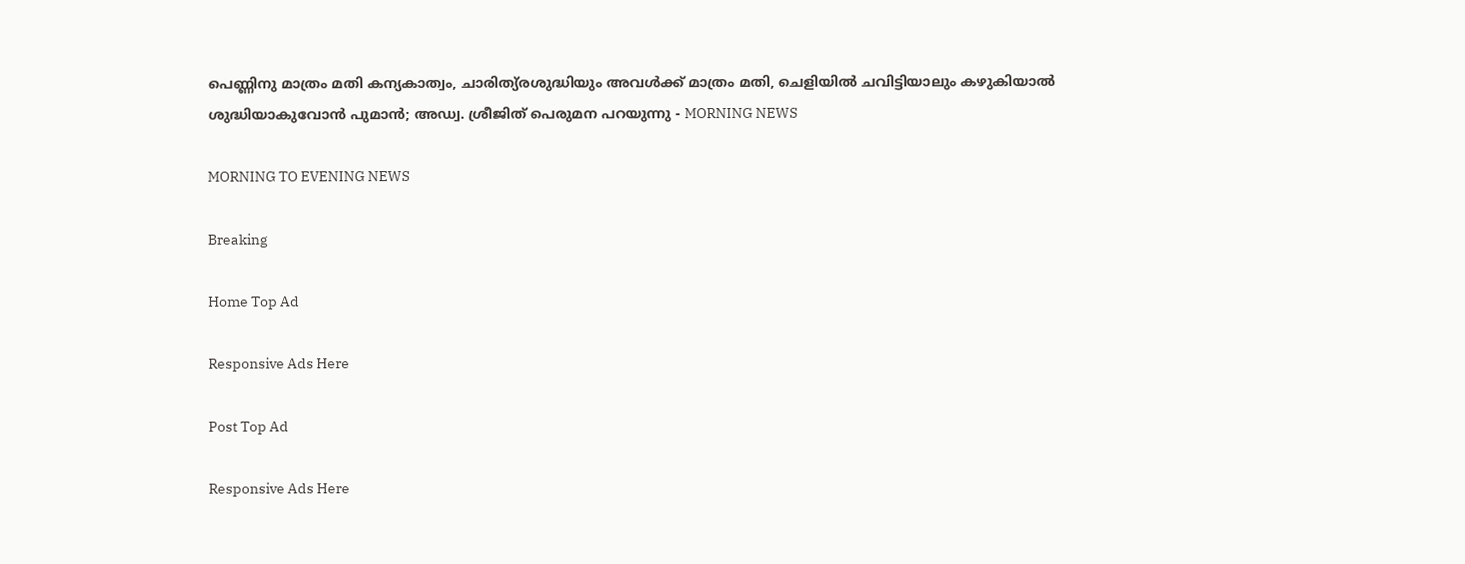പെണ്ണിനു മാത്രം മതി കന്യകാത്വം, ചാരിത്യ്രശുദ്ധിയും അവള്‍ക്ക് മാത്രം മതി, ചെളിയില്‍ ചവിട്ടിയാലും കഴുകിയാല്‍ ശുദ്ധിയാകുവോന്‍ പുമാന്‍; അഡ്വ. ശ്രീജിത് പെരുമന പറയുന്നു - MORNING NEWS

MORNING TO EVENING NEWS

Breaking

Home Top Ad

Responsive Ads Here

Post Top Ad

Responsive Ads Here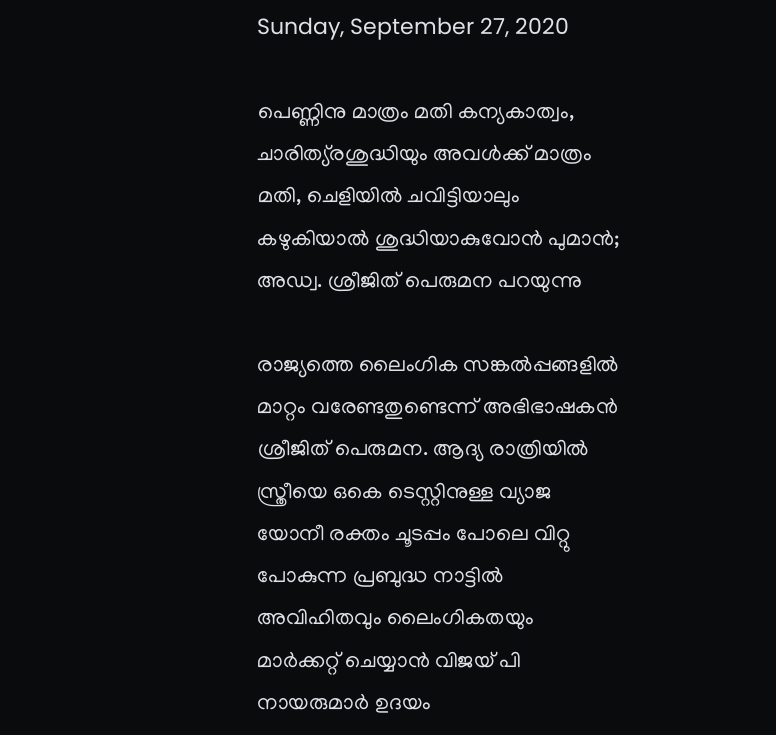Sunday, September 27, 2020

പെണ്ണിനു മാത്രം മതി കന്യകാത്വം, ചാരിത്യ്രശുദ്ധിയും അവള്‍ക്ക് മാത്രം മതി, ചെളിയില്‍ ചവിട്ടിയാലും കഴുകിയാല്‍ ശുദ്ധിയാകുവോന്‍ പുമാന്‍; അഡ്വ. ശ്രീജിത് പെരുമന പറയുന്നു

രാജ്യത്തെ ലൈംഗിക സങ്കല്‍പ്പങ്ങളില്‍ മാറ്റം വരേണ്ടതുണ്ടെന്ന് അഭിഭാഷകന്‍ ശ്രീജിത് പെരുമന. ആദ്യ രാത്രിയില്‍ സ്ത്രീയെ ഒകെ ടെസ്റ്റിനുള്ള വ്യാജ യോനീ രക്തം ചൂടപ്പം പോലെ വിറ്റു പോകുന്ന പ്രബുദ്ധ നാട്ടില്‍ അവിഹിതവും ലൈംഗികതയും മാര്‍ക്കറ്റ് ചെയ്യാന്‍ വിജയ് പി നായരുമാര്‍ ഉദയം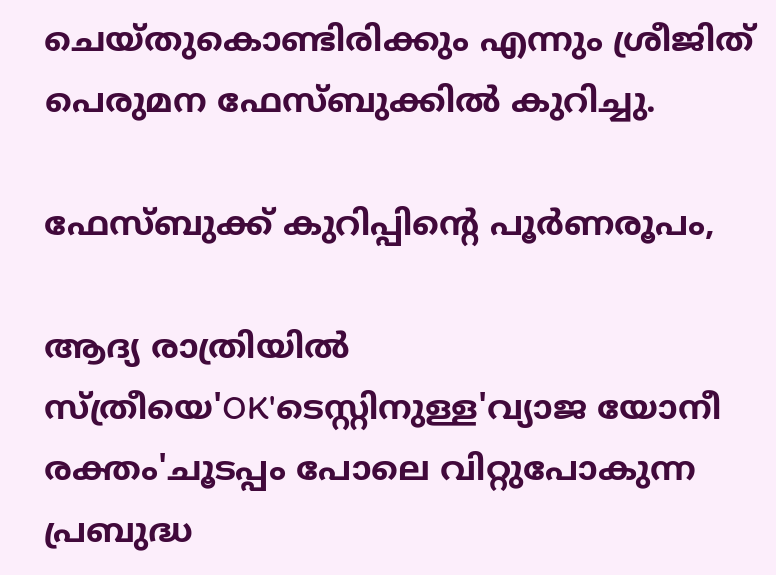ചെയ്തുകൊണ്ടിരിക്കും എന്നും ശ്രീജിത് പെരുമന ഫേസ്ബുക്കില്‍ കുറിച്ചു.

ഫേസ്ബുക്ക് കുറിപ്പിന്റെ പൂര്‍ണരൂപം,

ആദ്യ രാത്രിയില്‍ സ്ത്രീയെ'OK'ടെസ്റ്റിനുള്ള'വ്യാജ യോനീ രക്തം'ചൂടപ്പം പോലെ വിറ്റുപോകുന്ന പ്രബുദ്ധ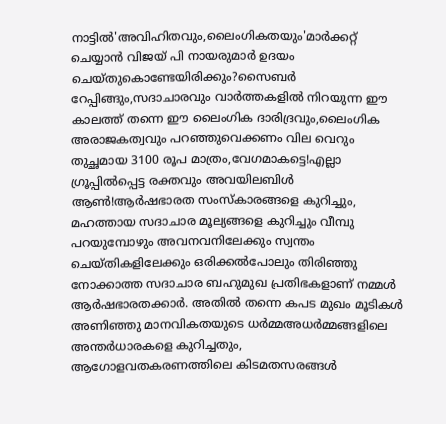നാട്ടില്‍'അവിഹിതവും,ലൈംഗികതയും'മാര്‍ക്കറ്റ് ചെയ്യാന്‍ വിജയ് പി നായരുമാര്‍ ഉദയം ചെയ്തുകൊണ്ടേയിരിക്കും?സൈബര്‍ റേപ്പിങ്ങും,സദാചാരവും വാര്‍ത്തകളില്‍ നിറയുന്ന ഈ കാലത്ത് തന്നെ ഈ ലൈംഗിക ദാരിദ്രവും,ലൈംഗിക അരാജകത്വവും പറഞ്ഞുവെക്കണം വില വെറും തുച്ഛമായ 3100 രൂപ മാത്രം,വേഗമാകട്ടെ!എല്ലാ ഗ്രൂപ്പില്‍പ്പെട്ട രക്തവും അവയിലബിള്‍ ആണ്‍!ആര്‍ഷഭാരത സംസ്‌കാരങ്ങളെ കുറിച്ചും, മഹത്തായ സദാചാര മൂല്യങ്ങളെ കുറിച്ചും വീമ്പു പറയുമ്പോഴും അവനവനിലേക്കും സ്വന്തം ചെയ്തികളിലേക്കും ഒരിക്കല്‍പോലും തിരിഞ്ഞു നോക്കാത്ത സദാചാര ബഹുമുഖ പ്രതിഭകളാണ് നമ്മള്‍ ആര്‍ഷഭാരതക്കാര്‍. അതില്‍ തന്നെ കപട മുഖം മൂടികള്‍ അണിഞ്ഞു മാനവികതയുടെ ധര്‍മ്മഅധര്‍മ്മങ്ങളിലെ അന്തര്‍ധാരകളെ കുറിച്ചതും, ആഗോളവതകരണത്തിലെ കിടമതസരങ്ങള്‍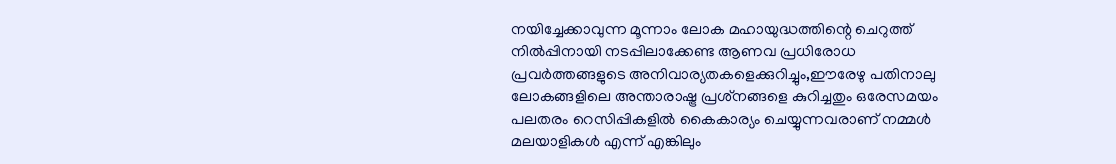നയിച്ചേക്കാവുന്ന മൂന്നാം ലോക മഹായുദ്ധത്തിന്റെ ചെറുത്ത് നില്‍പ്പിനായി നടപ്പിലാക്കേണ്ട ആണവ പ്രധിരോധ പ്രവര്‍ത്തങ്ങളുടെ അനിവാര്യതകളെക്കുറിച്ചും,ഈരേഴു പതിനാലു ലോകങ്ങളിലെ അന്താരാഷ്ട്ര പ്രശ്‌നങ്ങളെ കുറിച്ചതും ഒരേസമയം പലതരം റെസിപ്പികളില്‍ കൈകാര്യം ചെയ്യുന്നവരാണ് നമ്മള്‍ മലയാളികള്‍ എന്ന് എങ്കിലും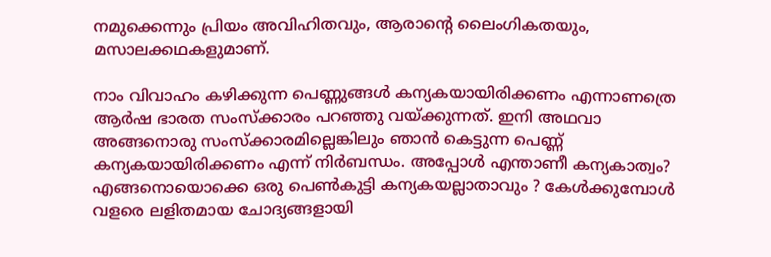നമുക്കെന്നും പ്രിയം അവിഹിതവും, ആരാന്റെ ലൈംഗികതയും, മസാലക്കഥകളുമാണ്.

നാം വിവാഹം കഴിക്കുന്ന പെണ്ണുങ്ങള്‍ കന്യകയായിരിക്കണം എന്നാണത്രെ ആര്‍ഷ ഭാരത സംസ്‌ക്കാരം പറഞ്ഞു വയ്ക്കുന്നത്. ഇനി അഥവാ അങ്ങനൊരു സംസ്‌ക്കാരമില്ലെങ്കിലും ഞാന്‍ കെട്ടുന്ന പെണ്ണ് കന്യകയായിരിക്കണം എന്ന് നിര്‍ബന്ധം. അപ്പോള്‍ എന്താണീ കന്യകാത്വം? എങ്ങനൊയൊക്കെ ഒരു പെണ്‍കുട്ടി കന്യകയല്ലാതാവും ? കേള്‍ക്കുമ്പോള്‍ വളരെ ലളിതമായ ചോദ്യങ്ങളായി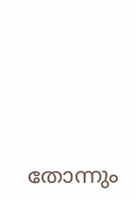തോന്നും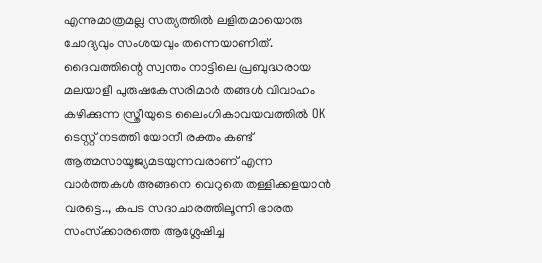എന്നുമാത്രമല്ല സത്യത്തില്‍ ലളിതമായൊരു ചോദ്യവും സംശയവും തന്നെയാണിത്. ദൈവത്തിന്റെ സ്വന്തം നാട്ടിലെ പ്രബുദ്ധരായ മലയാളീ പുരുഷകേസരിമാര്‍ തങ്ങള്‍ വിവാഹം കഴിക്കുന്ന സ്ത്രീയുടെ ലൈംഗികാവയവത്തില്‍ OK ടെസ്റ്റ് നടത്തി യോനീ രക്തം കണ്ട് ആത്മസായൂജ്യമടയുന്നവരാണ് എന്ന വാര്‍ത്തകള്‍ അങ്ങനെ വെറുതെ തള്ളിക്കളയാന്‍ വരട്ടെ.., കപട സദാചാരത്തിലൂന്നി ഭാരത സംസ്‌ക്കാരത്തെ ആശ്ലേഷിച്ച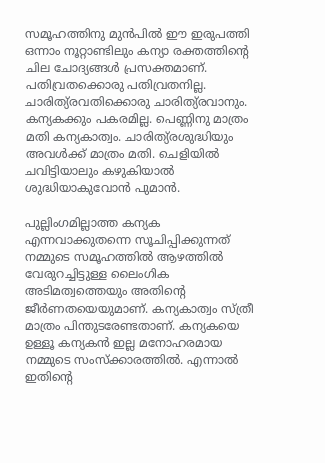സമൂഹത്തിനു മുന്‍പില്‍ ഈ ഇരുപത്തി ഒന്നാം നൂറ്റാണ്ടിലും കന്യാ രക്തത്തിന്റെ ചില ചോദ്യങ്ങള്‍ പ്രസക്തമാണ്. പതിവ്രതക്കൊരു പതിവ്രതനില്ല. ചാരിത്യ്രവതിക്കൊരു ചാരിത്യ്രവാനും. കന്യകക്കും പകരമില്ല. പെണ്ണിനു മാത്രം മതി കന്യകാത്വം. ചാരിത്യ്രശുദ്ധിയും അവള്‍ക്ക് മാത്രം മതി. ചെളിയില്‍ ചവിട്ടിയാലും കഴുകിയാല്‍ ശുദ്ധിയാകുവോന്‍ പുമാന്‍.

പുല്ലിംഗമില്ലാത്ത കന്യക എന്നവാക്കുതന്നെ സൂചിപ്പിക്കുന്നത് നമ്മുടെ സമൂഹത്തില്‍ ആഴത്തില്‍ വേരുറച്ചിട്ടുള്ള ലൈംഗിക അടിമത്വത്തെയും അതിന്റെ ജീര്‍ണതയെയുമാണ്. കന്യകാത്വം സ്ത്രീ മാത്രം പിന്തുടരേണ്ടതാണ്. കന്യകയെ ഉള്ളൂ കന്യകന്‍ ഇല്ല മനോഹരമായ നമ്മുടെ സംസ്‌ക്കാരത്തില്‍. എന്നാല്‍ ഇതിന്റെ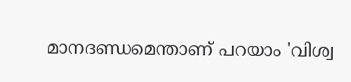മാനദണ്ഡമെന്താണ് പറയാം 'വിശ്വ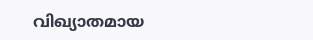വിഖ്യാതമായ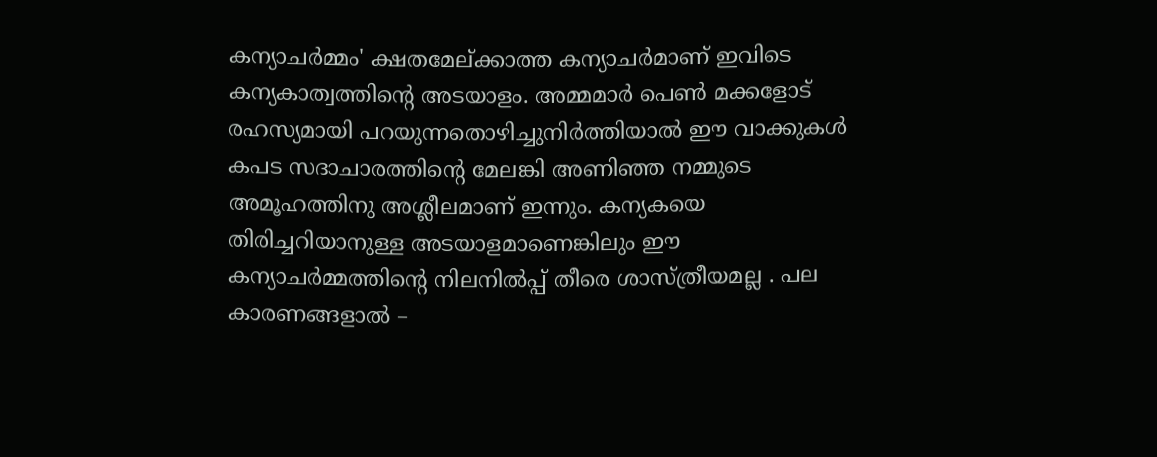കന്യാചര്‍മ്മം' ക്ഷതമേല്ക്കാത്ത കന്യാചര്‍മാണ് ഇവിടെ കന്യകാത്വത്തിന്റെ അടയാളം. അമ്മമാര്‍ പെണ്‍ മക്കളോട് രഹസ്യമായി പറയുന്നതൊഴിച്ചുനിര്‍ത്തിയാല്‍ ഈ വാക്കുകള്‍ കപട സദാചാരത്തിന്റെ മേലങ്കി അണിഞ്ഞ നമ്മുടെ അമൂഹത്തിനു അശ്ലീലമാണ് ഇന്നും. കന്യകയെ തിരിച്ചറിയാനുള്ള അടയാളമാണെങ്കിലും ഈ കന്യാചര്‍മ്മത്തിന്റെ നിലനില്‍പ്പ് തീരെ ശാസ്ത്രീയമല്ല . പല കാരണങ്ങളാല്‍ –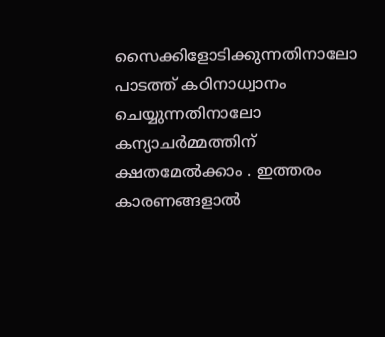സൈക്കിളോടിക്കുന്നതിനാലോ പാടത്ത് കഠിനാധ്വാനം ചെയ്യുന്നതിനാലോ കന്യാചര്‍മ്മത്തിന് ക്ഷതമേല്‍ക്കാം . ഇത്തരം കാരണങ്ങളാല്‍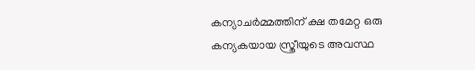കന്യാചര്‍മ്മത്തിന് ക്ഷ തമേറ്റ ഒരു കന്യകയായ സ്ത്രീയുടെ അവസ്ഥ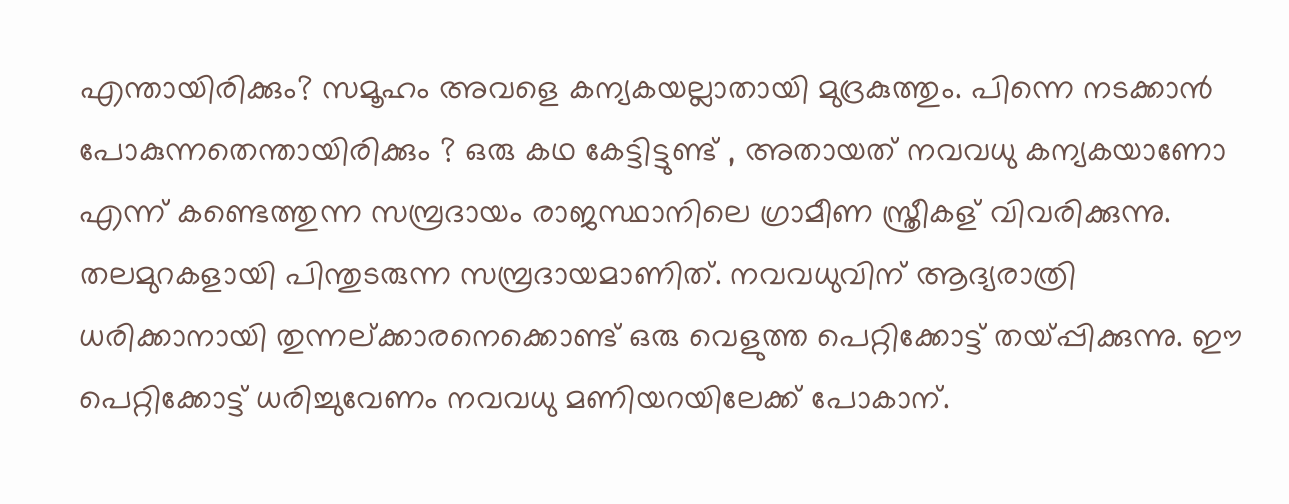എന്തായിരിക്കും? സമൂഹം അവളെ കന്യകയല്ലാതായി മുദ്രകുത്തും. പിന്നെ നടക്കാന്‍ പോകുന്നതെന്തായിരിക്കും ? ഒരു കഥ കേട്ടിട്ടുണ്ട് , അതായത് നവവധു കന്യകയാണോ എന്ന് കണ്ടെത്തുന്ന സമ്പ്രദായം രാജസ്ഥാനിലെ ഗ്രാമീണ സ്ത്രീകള് വിവരിക്കുന്നു. തലമുറകളായി പിന്തുടരുന്ന സമ്പ്രദായമാണിത്. നവവധുവിന് ആദ്യരാത്രി ധരിക്കാനായി തുന്നല്ക്കാരനെക്കൊണ്ട് ഒരു വെളുത്ത പെറ്റിക്കോട്ട് തയ്പ്പിക്കുന്നു. ഈ പെറ്റിക്കോട്ട് ധരിച്ചുവേണം നവവധു മണിയറയിലേക്ക് പോകാന്.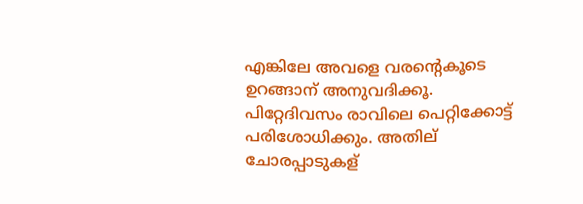എങ്കിലേ അവളെ വരന്റെകൂടെ ഉറങ്ങാന് അനുവദിക്കൂ. പിറ്റേദിവസം രാവിലെ പെറ്റിക്കോട്ട് പരിശോധിക്കും. അതില് ചോരപ്പാടുകള്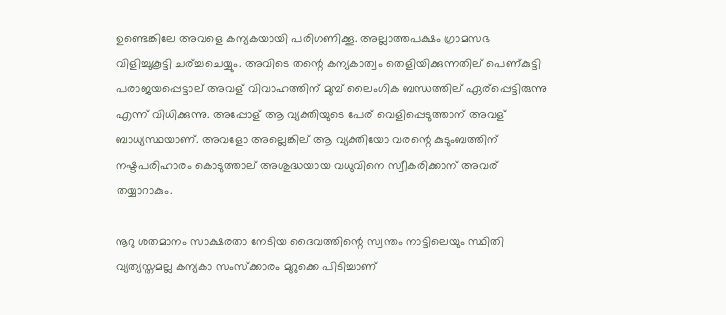ഉണ്ടെങ്കിലേ അവളെ കന്യകയായി പരിഗണിക്കൂ. അല്ലാത്തപക്ഷം ഗ്രാമസഭ വിളിച്ചുകൂട്ടി ചര്ച്ചചെയ്യും. അവിടെ തന്റെ കന്യകാത്വം തെളിയിക്കുന്നതില് പെണ്കുട്ടി പരാജയപ്പെട്ടാല് അവള് വിവാഹത്തിന് മുമ്പ് ലൈംഗിക ബന്ധത്തില് ഏര്‌പ്പെട്ടിരുന്നു എന്ന് വിധിക്കുന്നു. അപ്പോള് ആ വ്യക്തിയുടെ പേര് വെളിപ്പെടുത്താന് അവള് ബാധ്യസ്ഥയാണ്. അവളോ അല്ലെങ്കില് ആ വ്യക്തിയോ വരന്റെ കുടുംബത്തിന് നഷ്ടപരിഹാരം കൊടുത്താല് അശുദ്ധയായ വധുവിനെ സ്വീകരിക്കാന് അവര് തയ്യാറാകും.

നൂറു ശതമാനം സാക്ഷരതാ നേടിയ ദൈവത്തിന്റെ സ്വന്തം നാട്ടിലെയും സ്ഥിതി വ്യത്യസ്തമല്ല കന്യകാ സംസ്‌ക്കാരം മുറുക്കെ പിടിച്ചാണ്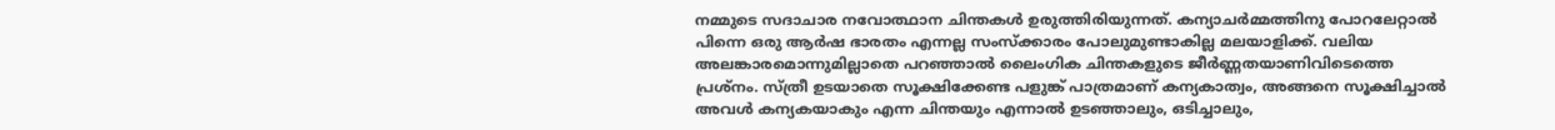നമ്മുടെ സദാചാര നവോത്ഥാന ചിന്തകള്‍ ഉരുത്തിരിയുന്നത്. കന്യാചര്‍മ്മത്തിനു പോറലേറ്റാല്‍ പിന്നെ ഒരു ആര്‍ഷ ഭാരതം എന്നല്ല സംസ്‌ക്കാരം പോലുമുണ്ടാകില്ല മലയാളിക്ക്. വലിയ അലങ്കാരമൊന്നുമില്ലാതെ പറഞ്ഞാല്‍ ലൈംഗിക ചിന്തകളുടെ ജീര്‍ണ്ണതയാണിവിടെത്തെ പ്രശ്‌നം. സ്ത്രീ ഉടയാതെ സൂക്ഷിക്കേണ്ട പളുങ്ക് പാത്രമാണ് കന്യകാത്വം, അങ്ങനെ സൂക്ഷിച്ചാല്‍ അവള്‍ കന്യകയാകും എന്ന ചിന്തയും എന്നാല്‍ ഉടഞ്ഞാലും, ഒടിച്ചാലും,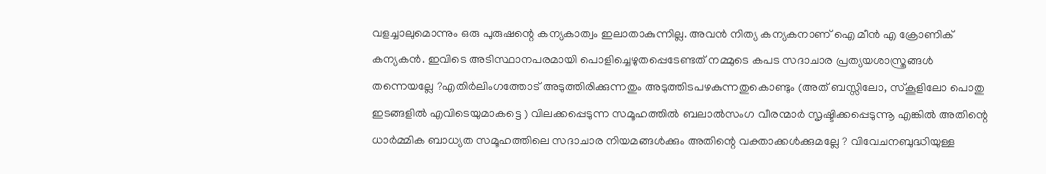വളച്ചാലുമൊന്നും ഒരു പുരുഷന്റെ കന്യകാത്വം ഇലാതാകുന്നില്ല. അവന്‍ നിത്യ കന്യകനാണ് ഐ മീന്‍ എ ക്രോണിക് കന്യകന്‍. ഇവിടെ അടിസ്ഥാനപരമായി പൊളിച്ചെഴുതപ്പെടേണ്ടത് നമ്മുടെ കപട സദാചാര പ്രത്യയശാസ്ത്രങ്ങള്‍ തന്നെയല്ലേ ?എതിര്‍ലിംഗത്തോട് അടുത്തിരിക്കുന്നതും അടുത്തിടപഴകുന്നതുകൊണ്ടും (അത് ബസ്സിലോ, സ്‌കൂളിലോ പൊതു ഇടങ്ങളില്‍ എവിടെയുമാകട്ടെ ) വിലക്കപ്പെടുന്ന സമൂഹത്തില്‍ ബലാല്‍സംഗ വീരന്മാര്‍ സൃഷ്ടിക്കപ്പെടുന്നൂ എങ്കില്‍ അതിന്റെ ധാര്‍മ്മിക ബാധ്യത സമൂഹത്തിലെ സദാചാര നിയമങ്ങള്‍ക്കും അതിന്റെ വക്താക്കള്‍ക്കുമല്ലേ ? വിവേചനബുദ്ധിയുള്ള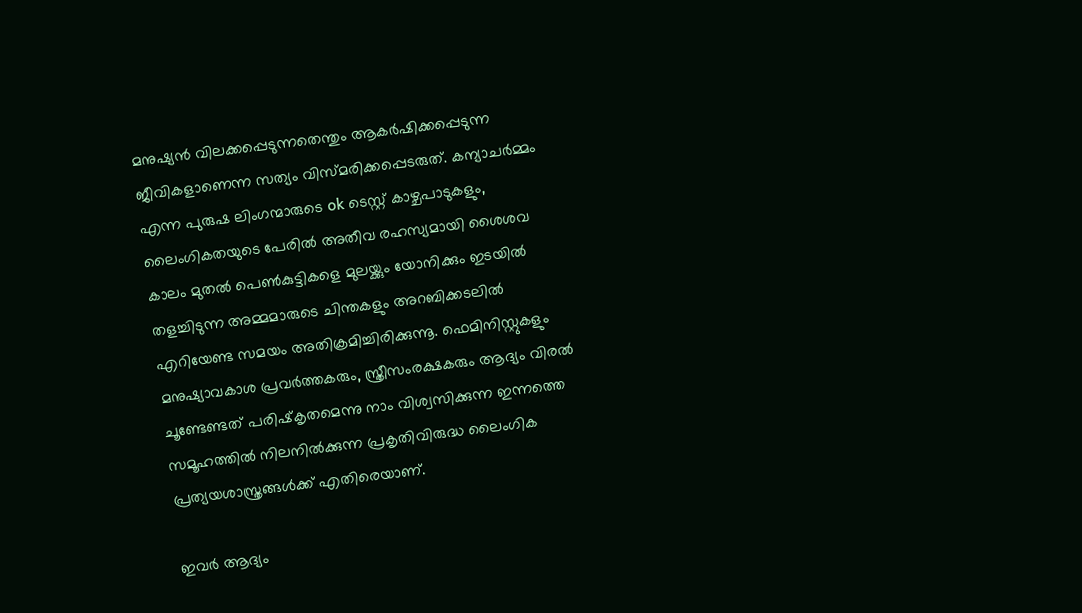മനുഷ്യന്‍ വിലക്കപ്പെടുന്നതെന്തും ആകര്‍ഷിക്കപ്പെടുന്ന ജീവികളാണെന്ന സത്യം വിസ്മരിക്കപ്പെടരുത്. കന്യാചര്‍മ്മം എന്ന പുരുഷ ലിംഗന്മാരുടെ ok ടെസ്റ്റ് കാഴ്ചപാടുകളും, ലൈംഗികതയുടെ പേരില്‍ അതീവ രഹസ്യമായി ശൈശവ കാലം മുതല്‍ പെണ്‍കുട്ടികളെ മുലയ്ക്കും യോനിക്കും ഇടയില്‍ തളച്ചിടുന്ന അമ്മമാരുടെ ചിന്തകളും അറബിക്കടലില്‍ എറിയേണ്ട സമയം അതിക്രമിച്ചിരിക്കുന്നൂ. ഫെമിനിസ്റ്റുകളും മനുഷ്യാവകാശ പ്രവര്‍ത്തകരും, സ്ത്രീസംരക്ഷകരും ആദ്യം വിരല്‍ ചൂണ്ടേണ്ടത് പരിഷ്‌കൃതമെന്നു നാം വിശ്വസിക്കുന്ന ഇന്നത്തെ സമൂഹത്തില്‍ നിലനില്‍ക്കുന്ന പ്രകൃതിവിരുദ്ധ ലൈംഗിക പ്രത്യയശാസ്ത്രങ്ങള്‍ക്ക് എതിരെയാണ്.

ഇവര്‍ ആദ്യം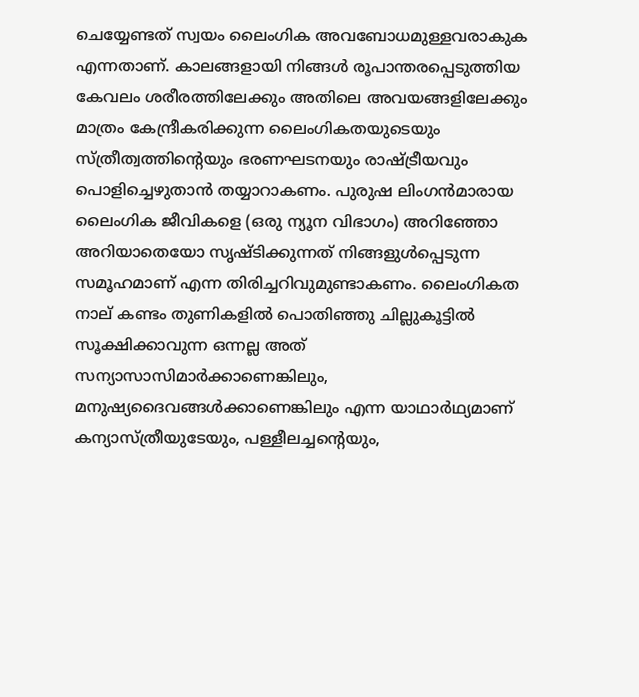ചെയ്യേണ്ടത് സ്വയം ലൈംഗിക അവബോധമുള്ളവരാകുക എന്നതാണ്. കാലങ്ങളായി നിങ്ങള്‍ രൂപാന്തരപ്പെടുത്തിയ കേവലം ശരീരത്തിലേക്കും അതിലെ അവയങ്ങളിലേക്കും മാത്രം കേന്ദ്രീകരിക്കുന്ന ലൈംഗികതയുടെയും സ്ത്രീത്വത്തിന്റെയും ഭരണഘടനയും രാഷ്ട്രീയവും പൊളിച്ചെഴുതാന്‍ തയ്യാറാകണം. പുരുഷ ലിംഗന്‍മാരായ ലൈംഗിക ജീവികളെ (ഒരു ന്യൂന വിഭാഗം) അറിഞ്ഞോ അറിയാതെയോ സൃഷ്ടിക്കുന്നത് നിങ്ങളുള്‍പ്പെടുന്ന സമൂഹമാണ് എന്ന തിരിച്ചറിവുമുണ്ടാകണം. ലൈംഗികത നാല് കണ്ടം തുണികളില്‍ പൊതിഞ്ഞു ചില്ലുകൂട്ടില്‍ സൂക്ഷിക്കാവുന്ന ഒന്നല്ല അത് സന്യാസാസിമാര്‍ക്കാണെങ്കിലും, മനുഷ്യദൈവങ്ങള്‍ക്കാണെങ്കിലും എന്ന യാഥാര്‍ഥ്യമാണ് കന്യാസ്ത്രീയുടേയും, പള്ളീലച്ചന്റെയും,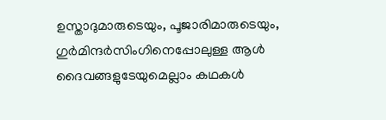ഉസ്താദുമാരുടെയും, പൂജാരിമാരുടെയും, ഗുര്‍മിന്ദര്‍സിംഗിനെപ്പോലുള്ള ആള്‍ ദൈവങ്ങളുടേയുമെല്ലാം കഥകള്‍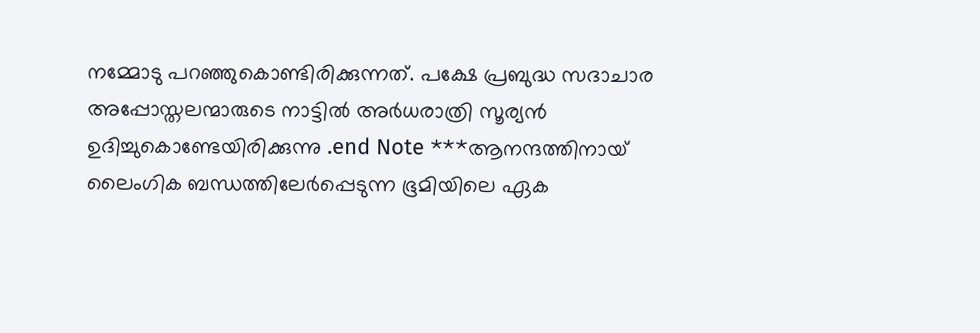നമ്മോടു പറഞ്ഞുകൊണ്ടിരിക്കുന്നത്. പക്ഷേ പ്രബുദ്ധ സദാചാര അപ്പോസ്തലന്മാരുടെ നാട്ടില്‍ അര്‍ധരാത്രി സൂര്യന്‍ ഉദിച്ചുകൊണ്ടേയിരിക്കുന്നു .end Note ***ആനന്ദത്തിനായ് ലൈംഗിക ബന്ധത്തിലേര്‍പ്പെടുന്ന ഭൂമിയിലെ ഏക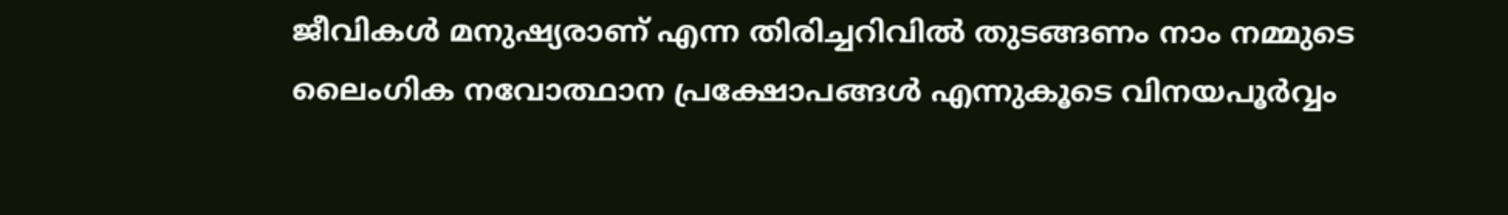ജീവികള്‍ മനുഷ്യരാണ് എന്ന തിരിച്ചറിവില്‍ തുടങ്ങണം നാം നമ്മുടെ ലൈംഗിക നവോത്ഥാന പ്രക്ഷോപങ്ങള്‍ എന്നുകൂടെ വിനയപൂര്‍വ്വം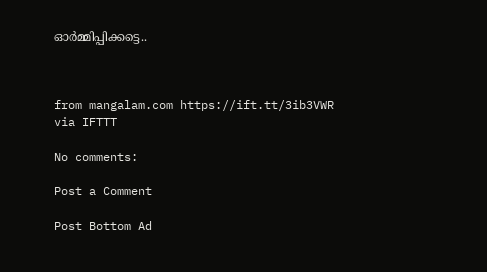ഓര്‍മ്മിപ്പിക്കട്ടെ..



from mangalam.com https://ift.tt/3ib3VWR
via IFTTT

No comments:

Post a Comment

Post Bottom Ad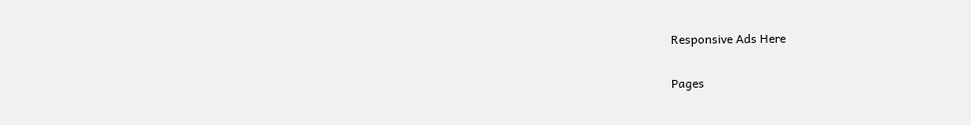Responsive Ads Here

Pages